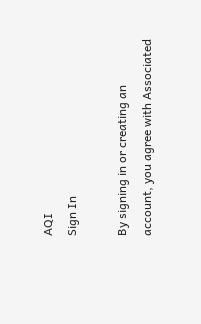AQI
Sign In

By signing in or creating an account, you agree with Associated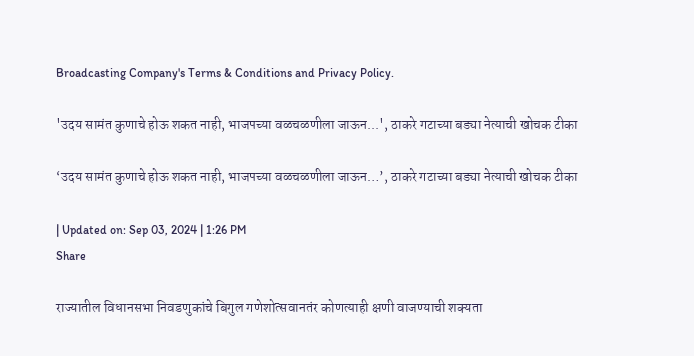Broadcasting Company's Terms & Conditions and Privacy Policy.

'उदय सामंत कुणाचे होऊ शकत नाही, भाजपच्या वळचळणीला जाऊन...', ठाकरे गटाच्या बड्या नेत्याची खोचक टीका

‘उदय सामंत कुणाचे होऊ शकत नाही, भाजपच्या वळचळणीला जाऊन…’, ठाकरे गटाच्या बड्या नेत्याची खोचक टीका

| Updated on: Sep 03, 2024 | 1:26 PM
Share

राज्यातील विधानसभा निवडणुकांचे बिगुल गणेशोत्सवानतंर कोणत्याही क्षणी वाजण्याची शक्यता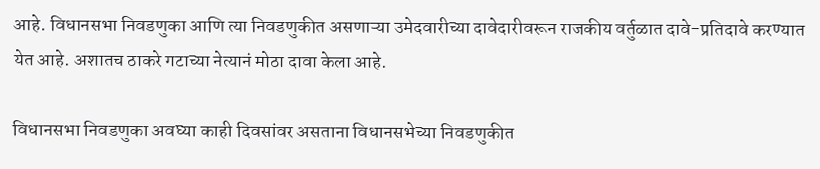आहे. विधानसभा निवडणुका आणि त्या निवडणुकीत असणाऱ्या उमेदवारीच्या दावेदारीवरून राजकीय वर्तुळात दावे-प्रतिदावे करण्यात येत आहे. अशातच ठाकरे गटाच्या नेत्यानं मोठा दावा केला आहे.

विधानसभा निवडणुका अवघ्या काही दिवसांवर असताना विधानसभेच्या निवडणुकीत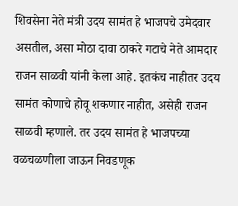शिवसेना नेते मंत्री उदय सामंत हे भाजपचे उमेदवार असतील, असा मोठा दावा ठाकरे गटाचे नेते आमदार राजन साळवी यांनी केला आहे. इतकंच नाहीतर उदय सामंत कोणाचे होवू शकणार नाहीत, असेही राजन साळवी म्हणाले. तर उदय सामंत हे भाजपच्या वळचळणीला जाऊन निवडणूक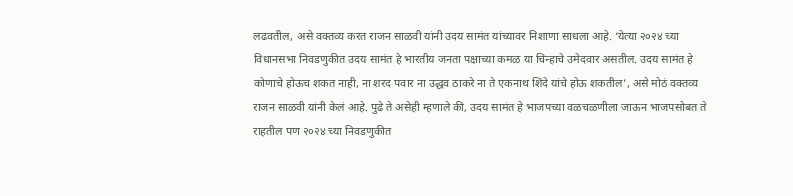लढवतील, असे वक्तव्य करत राजन साळवी यांनी उदय सामंत यांच्यावर निशाणा साधला आहे. ‘येत्या २०२४ च्या विधानसभा निवडणुकीत उदय सामंत हे भारतीय जनता पक्षाच्या कमळ या चिन्हाचे उमेदवार असतील. उदय सामंत हे कोणाचे होऊच शकत नाही, ना शरद पवार ना उद्धव ठाकरे ना ते एकनाथ शिंदे यांचे होऊ शकतील’, असे मोठं वक्तव्य राजन साळवी यांनी केलं आहे. पुढे ते असेही म्हणाले की, उदय सामंत हे भाजपच्या वळचळणीला जाऊन भाजपसोबत ते राहतील पण २०२४ च्या निवडणुकीत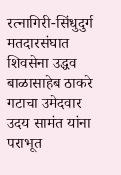रत्नागिरी-सिंधुदुर्ग मतदारसंघात शिवसेना उद्धव बाळासाहेब ठाकरे गटाचा उमेदवार उदय सामंत यांना पराभूत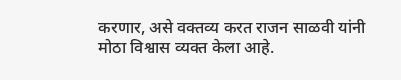करणार, असे वक्तव्य करत राजन साळवी यांनी मोठा विश्वास व्यक्त केला आहे.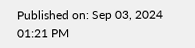Published on: Sep 03, 2024 01:21 PM